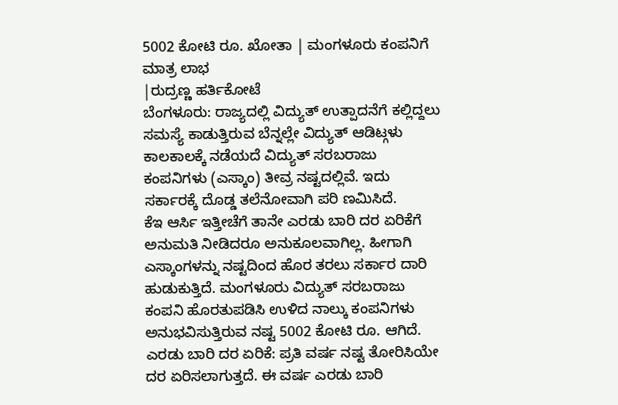5002 ಕೋಟಿ ರೂ. ಖೋತಾ | ಮಂಗಳೂರು ಕಂಪನಿಗೆ ಮಾತ್ರ ಲಾಭ
|ರುದ್ರಣ್ಣ ಹರ್ತಿಕೋಟೆ
ಬೆಂಗಳೂರು: ರಾಜ್ಯದಲ್ಲಿ ವಿದ್ಯುತ್ ಉತ್ಪಾದನೆಗೆ ಕಲ್ಲಿದ್ದಲು ಸಮಸ್ಯೆ ಕಾಡುತ್ತಿರುವ ಬೆನ್ನಲ್ಲೇ ವಿದ್ಯುತ್ ಆಡಿಟ್ಗಳು ಕಾಲಕಾಲಕ್ಕೆ ನಡೆಯದೆ ವಿದ್ಯುತ್ ಸರಬರಾಜು ಕಂಪನಿಗಳು (ಎಸ್ಕಾಂ) ತೀವ್ರ ನಷ್ಟದಲ್ಲಿವೆ. ಇದು ಸರ್ಕಾರಕ್ಕೆ ದೊಡ್ಡ ತಲೆನೋವಾಗಿ ಪರಿ ಣಮಿಸಿದೆ.
ಕೆಇ ಆರ್ಸಿ ಇತ್ತೀಚೆಗೆ ತಾನೇ ಎರಡು ಬಾರಿ ದರ ಏರಿಕೆಗೆ ಅನುಮತಿ ನೀಡಿದರೂ ಅನುಕೂಲವಾಗಿಲ್ಲ. ಹೀಗಾಗಿ ಎಸ್ಕಾಂಗಳನ್ನು ನಷ್ಟದಿಂದ ಹೊರ ತರಲು ಸರ್ಕಾರ ದಾರಿ ಹುಡುಕುತ್ತಿದೆ. ಮಂಗಳೂರು ವಿದ್ಯುತ್ ಸರಬರಾಜು ಕಂಪನಿ ಹೊರತುಪಡಿಸಿ ಉಳಿದ ನಾಲ್ಕು ಕಂಪನಿಗಳು ಅನುಭವಿಸುತ್ತಿರುವ ನಷ್ಟ 5002 ಕೋಟಿ ರೂ. ಆಗಿದೆ.
ಎರಡು ಬಾರಿ ದರ ಏರಿಕೆ: ಪ್ರತಿ ವರ್ಷ ನಷ್ಟ ತೋರಿಸಿಯೇ ದರ ಏರಿಸಲಾಗುತ್ತದೆ. ಈ ವರ್ಷ ಎರಡು ಬಾರಿ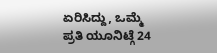ಏರಿಸಿದ್ದು, ಒಮ್ಮೆ ಪ್ರತಿ ಯೂನಿಟ್ಗೆ 24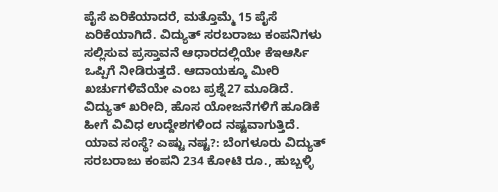ಪೈಸೆ ಏರಿಕೆಯಾದರೆ, ಮತ್ತೊಮ್ಮೆ 15 ಪೈಸೆ ಏರಿಕೆಯಾಗಿದೆ. ವಿದ್ಯುತ್ ಸರಬರಾಜು ಕಂಪನಿಗಳು ಸಲ್ಲಿಸುವ ಪ್ರಸ್ತಾವನೆ ಆಧಾರದಲ್ಲಿಯೇ ಕೆಇಆರ್ಸಿ ಒಪ್ಪಿಗೆ ನೀಡಿರುತ್ತದೆ. ಆದಾಯಕ್ಕೂ ಮೀರಿ ಖರ್ಚುಗಳಿವೆಯೇ ಎಂಬ ಪ್ರಶ್ನೆ27 ಮೂಡಿದೆ. ವಿದ್ಯುತ್ ಖರೀದಿ, ಹೊಸ ಯೋಜನೆಗಳಿಗೆ ಹೂಡಿಕೆ ಹೀಗೆ ವಿವಿಧ ಉದ್ದೇಶಗಳಿಂದ ನಷ್ಟವಾಗುತ್ತಿದೆ.
ಯಾವ ಸಂಸ್ಥೆ? ಎಷ್ಟು ನಷ್ಟ?: ಬೆಂಗಳೂರು ವಿದ್ಯುತ್ ಸರಬರಾಜು ಕಂಪನಿ 234 ಕೋಟಿ ರೂ., ಹುಬ್ಬಳ್ಳಿ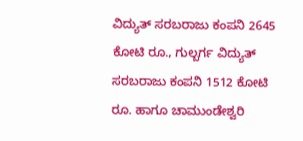ವಿದ್ಯುತ್ ಸರಬರಾಜು ಕಂಪನಿ 2645 ಕೋಟಿ ರೂ., ಗುಲ್ಬರ್ಗ ವಿದ್ಯುತ್ ಸರಬರಾಜು ಕಂಪನಿ 1512 ಕೋಟಿ ರೂ. ಹಾಗೂ ಚಾಮುಂಡೇಶ್ವರಿ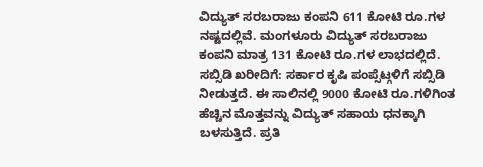ವಿದ್ಯುತ್ ಸರಬರಾಜು ಕಂಪನಿ 611 ಕೋಟಿ ರೂ.ಗಳ ನಷ್ಟದಲ್ಲಿವೆ. ಮಂಗಳೂರು ವಿದ್ಯುತ್ ಸರಬರಾಜು ಕಂಪನಿ ಮಾತ್ರ 131 ಕೋಟಿ ರೂ.ಗಳ ಲಾಭದಲ್ಲಿದೆ.
ಸಬ್ಸಿಡಿ ಖರೀದಿಗೆ: ಸರ್ಕಾರ ಕೃಷಿ ಪಂಪ್ಸೆಟ್ಗಳಿಗೆ ಸಬ್ಸಿಡಿ ನೀಡುತ್ತದೆ. ಈ ಸಾಲಿನಲ್ಲಿ 9000 ಕೋಟಿ ರೂ.ಗಳಿಗಿಂತ ಹೆಚ್ಚಿನ ಮೊತ್ತವನ್ನು ವಿದ್ಯುತ್ ಸಹಾಯ ಧನಕ್ಕಾಗಿ ಬಳಸುತ್ತಿದೆ. ಪ್ರತಿ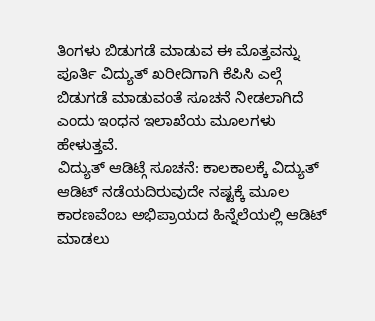ತಿಂಗಳು ಬಿಡುಗಡೆ ಮಾಡುವ ಈ ಮೊತ್ತವನ್ನು ಪೂರ್ತಿ ವಿದ್ಯುತ್ ಖರೀದಿಗಾಗಿ ಕೆಪಿಸಿ ಎಲ್ಗೆ ಬಿಡುಗಡೆ ಮಾಡುವಂತೆ ಸೂಚನೆ ನೀಡಲಾಗಿದೆ ಎಂದು ಇಂಧನ ಇಲಾಖೆಯ ಮೂಲಗಳು ಹೇಳುತ್ತವೆ.
ವಿದ್ಯುತ್ ಆಡಿಟ್ಗೆ ಸೂಚನೆ: ಕಾಲಕಾಲಕ್ಕೆ ವಿದ್ಯುತ್ ಆಡಿಟ್ ನಡೆಯದಿರುವುದೇ ನಷ್ಟಕ್ಕೆ ಮೂಲ ಕಾರಣವೆಂಬ ಅಭಿಪ್ರಾಯದ ಹಿನ್ನೆಲೆಯಲ್ಲಿ ಆಡಿಟ್ ಮಾಡಲು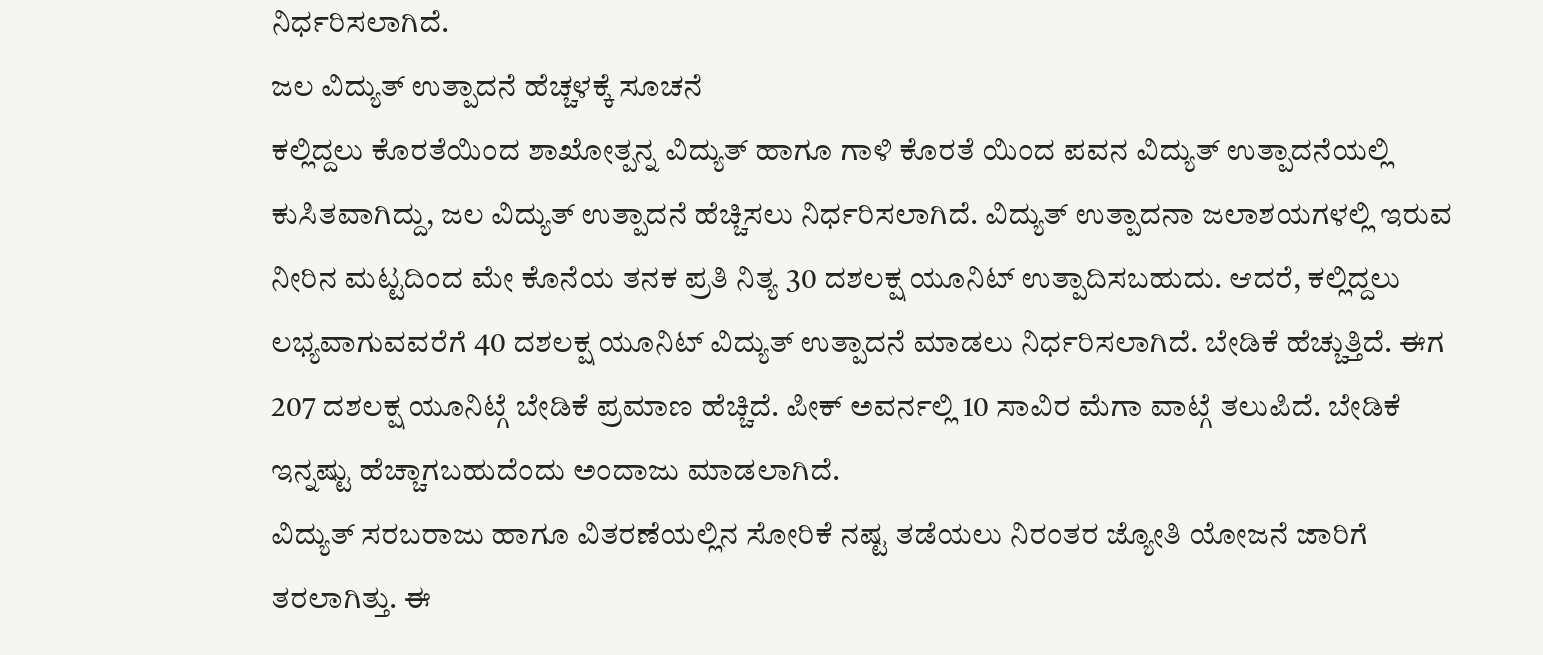ನಿರ್ಧರಿಸಲಾಗಿದೆ.
ಜಲ ವಿದ್ಯುತ್ ಉತ್ಪಾದನೆ ಹೆಚ್ಚಳಕ್ಕೆ ಸೂಚನೆ
ಕಲ್ಲಿದ್ದಲು ಕೊರತೆಯಿಂದ ಶಾಖೋತ್ಪನ್ನ ವಿದ್ಯುತ್ ಹಾಗೂ ಗಾಳಿ ಕೊರತೆ ಯಿಂದ ಪವನ ವಿದ್ಯುತ್ ಉತ್ಪಾದನೆಯಲ್ಲಿ ಕುಸಿತವಾಗಿದ್ದು, ಜಲ ವಿದ್ಯುತ್ ಉತ್ಪಾದನೆ ಹೆಚ್ಚಿಸಲು ನಿರ್ಧರಿಸಲಾಗಿದೆ. ವಿದ್ಯುತ್ ಉತ್ಪಾದನಾ ಜಲಾಶಯಗಳಲ್ಲಿ ಇರುವ ನೀರಿನ ಮಟ್ಟದಿಂದ ಮೇ ಕೊನೆಯ ತನಕ ಪ್ರತಿ ನಿತ್ಯ 30 ದಶಲಕ್ಷ ಯೂನಿಟ್ ಉತ್ಪಾದಿಸಬಹುದು. ಆದರೆ, ಕಲ್ಲಿದ್ದಲು ಲಭ್ಯವಾಗುವವರೆಗೆ 40 ದಶಲಕ್ಷ ಯೂನಿಟ್ ವಿದ್ಯುತ್ ಉತ್ಪಾದನೆ ಮಾಡಲು ನಿರ್ಧರಿಸಲಾಗಿದೆ. ಬೇಡಿಕೆ ಹೆಚ್ಚುತ್ತಿದೆ. ಈಗ 207 ದಶಲಕ್ಷ ಯೂನಿಟ್ಗೆ ಬೇಡಿಕೆ ಪ್ರಮಾಣ ಹೆಚ್ಚಿದೆ. ಪೀಕ್ ಅವರ್ನಲ್ಲಿ 10 ಸಾವಿರ ಮೆಗಾ ವಾಟ್ಗೆ ತಲುಪಿದೆ. ಬೇಡಿಕೆ ಇನ್ನಷ್ಟು ಹೆಚ್ಚಾಗಬಹುದೆಂದು ಅಂದಾಜು ಮಾಡಲಾಗಿದೆ.
ವಿದ್ಯುತ್ ಸರಬರಾಜು ಹಾಗೂ ವಿತರಣೆಯಲ್ಲಿನ ಸೋರಿಕೆ ನಷ್ಟ ತಡೆಯಲು ನಿರಂತರ ಜ್ಯೋತಿ ಯೋಜನೆ ಜಾರಿಗೆ ತರಲಾಗಿತ್ತು. ಈ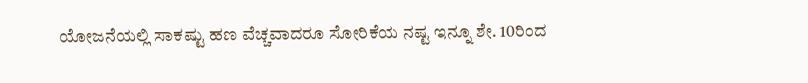ಯೋಜನೆಯಲ್ಲಿ ಸಾಕಷ್ಟು ಹಣ ವೆಚ್ಚವಾದರೂ ಸೋರಿಕೆಯ ನಷ್ಟ ಇನ್ನೂ ಶೇ. 10ರಿಂದ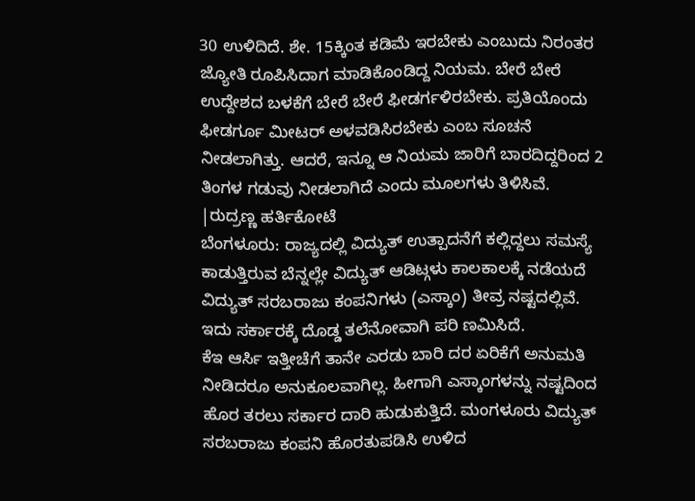30 ಉಳಿದಿದೆ. ಶೇ. 15ಕ್ಕಿಂತ ಕಡಿಮೆ ಇರಬೇಕು ಎಂಬುದು ನಿರಂತರ ಜ್ಯೋತಿ ರೂಪಿಸಿದಾಗ ಮಾಡಿಕೊಂಡಿದ್ದ ನಿಯಮ. ಬೇರೆ ಬೇರೆ ಉದ್ದೇಶದ ಬಳಕೆಗೆ ಬೇರೆ ಬೇರೆ ಫೀಡರ್ಗಳಿರಬೇಕು. ಪ್ರತಿಯೊಂದು ಫೀಡರ್ಗೂ ಮೀಟರ್ ಅಳವಡಿಸಿರಬೇಕು ಎಂಬ ಸೂಚನೆ ನೀಡಲಾಗಿತ್ತು. ಆದರೆ, ಇನ್ನೂ ಆ ನಿಯಮ ಜಾರಿಗೆ ಬಾರದಿದ್ದರಿಂದ 2 ತಿಂಗಳ ಗಡುವು ನೀಡಲಾಗಿದೆ ಎಂದು ಮೂಲಗಳು ತಿಳಿಸಿವೆ.
|ರುದ್ರಣ್ಣ ಹರ್ತಿಕೋಟೆ
ಬೆಂಗಳೂರು: ರಾಜ್ಯದಲ್ಲಿ ವಿದ್ಯುತ್ ಉತ್ಪಾದನೆಗೆ ಕಲ್ಲಿದ್ದಲು ಸಮಸ್ಯೆ ಕಾಡುತ್ತಿರುವ ಬೆನ್ನಲ್ಲೇ ವಿದ್ಯುತ್ ಆಡಿಟ್ಗಳು ಕಾಲಕಾಲಕ್ಕೆ ನಡೆಯದೆ ವಿದ್ಯುತ್ ಸರಬರಾಜು ಕಂಪನಿಗಳು (ಎಸ್ಕಾಂ) ತೀವ್ರ ನಷ್ಟದಲ್ಲಿವೆ. ಇದು ಸರ್ಕಾರಕ್ಕೆ ದೊಡ್ಡ ತಲೆನೋವಾಗಿ ಪರಿ ಣಮಿಸಿದೆ.
ಕೆಇ ಆರ್ಸಿ ಇತ್ತೀಚೆಗೆ ತಾನೇ ಎರಡು ಬಾರಿ ದರ ಏರಿಕೆಗೆ ಅನುಮತಿ ನೀಡಿದರೂ ಅನುಕೂಲವಾಗಿಲ್ಲ. ಹೀಗಾಗಿ ಎಸ್ಕಾಂಗಳನ್ನು ನಷ್ಟದಿಂದ ಹೊರ ತರಲು ಸರ್ಕಾರ ದಾರಿ ಹುಡುಕುತ್ತಿದೆ. ಮಂಗಳೂರು ವಿದ್ಯುತ್ ಸರಬರಾಜು ಕಂಪನಿ ಹೊರತುಪಡಿಸಿ ಉಳಿದ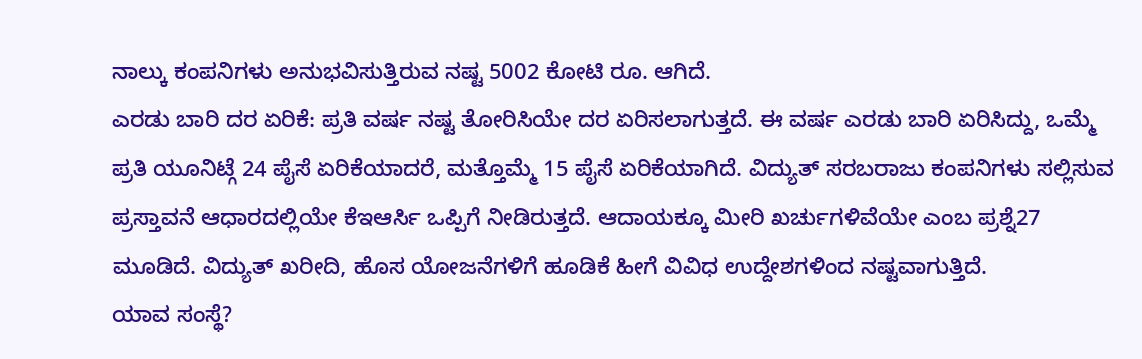ನಾಲ್ಕು ಕಂಪನಿಗಳು ಅನುಭವಿಸುತ್ತಿರುವ ನಷ್ಟ 5002 ಕೋಟಿ ರೂ. ಆಗಿದೆ.
ಎರಡು ಬಾರಿ ದರ ಏರಿಕೆ: ಪ್ರತಿ ವರ್ಷ ನಷ್ಟ ತೋರಿಸಿಯೇ ದರ ಏರಿಸಲಾಗುತ್ತದೆ. ಈ ವರ್ಷ ಎರಡು ಬಾರಿ ಏರಿಸಿದ್ದು, ಒಮ್ಮೆ ಪ್ರತಿ ಯೂನಿಟ್ಗೆ 24 ಪೈಸೆ ಏರಿಕೆಯಾದರೆ, ಮತ್ತೊಮ್ಮೆ 15 ಪೈಸೆ ಏರಿಕೆಯಾಗಿದೆ. ವಿದ್ಯುತ್ ಸರಬರಾಜು ಕಂಪನಿಗಳು ಸಲ್ಲಿಸುವ ಪ್ರಸ್ತಾವನೆ ಆಧಾರದಲ್ಲಿಯೇ ಕೆಇಆರ್ಸಿ ಒಪ್ಪಿಗೆ ನೀಡಿರುತ್ತದೆ. ಆದಾಯಕ್ಕೂ ಮೀರಿ ಖರ್ಚುಗಳಿವೆಯೇ ಎಂಬ ಪ್ರಶ್ನೆ27 ಮೂಡಿದೆ. ವಿದ್ಯುತ್ ಖರೀದಿ, ಹೊಸ ಯೋಜನೆಗಳಿಗೆ ಹೂಡಿಕೆ ಹೀಗೆ ವಿವಿಧ ಉದ್ದೇಶಗಳಿಂದ ನಷ್ಟವಾಗುತ್ತಿದೆ.
ಯಾವ ಸಂಸ್ಥೆ?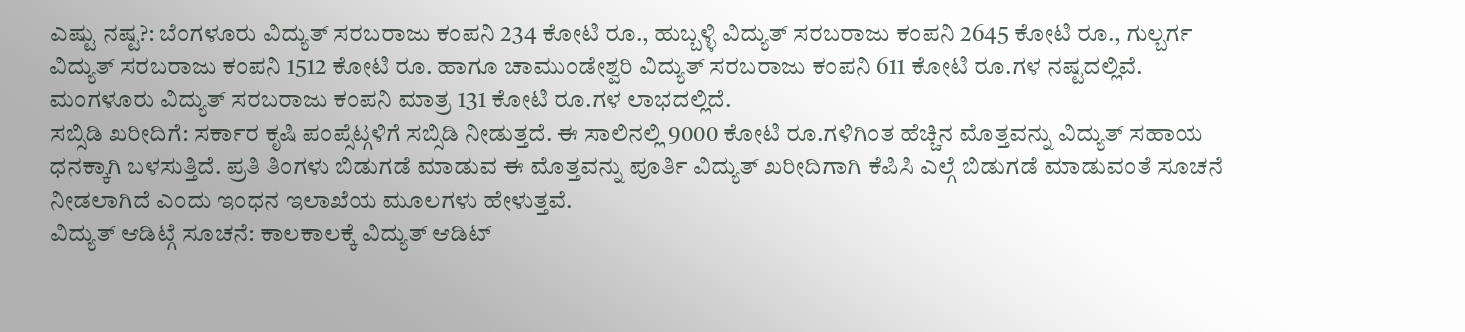ಎಷ್ಟು ನಷ್ಟ?: ಬೆಂಗಳೂರು ವಿದ್ಯುತ್ ಸರಬರಾಜು ಕಂಪನಿ 234 ಕೋಟಿ ರೂ., ಹುಬ್ಬಳ್ಳಿ ವಿದ್ಯುತ್ ಸರಬರಾಜು ಕಂಪನಿ 2645 ಕೋಟಿ ರೂ., ಗುಲ್ಬರ್ಗ ವಿದ್ಯುತ್ ಸರಬರಾಜು ಕಂಪನಿ 1512 ಕೋಟಿ ರೂ. ಹಾಗೂ ಚಾಮುಂಡೇಶ್ವರಿ ವಿದ್ಯುತ್ ಸರಬರಾಜು ಕಂಪನಿ 611 ಕೋಟಿ ರೂ.ಗಳ ನಷ್ಟದಲ್ಲಿವೆ. ಮಂಗಳೂರು ವಿದ್ಯುತ್ ಸರಬರಾಜು ಕಂಪನಿ ಮಾತ್ರ 131 ಕೋಟಿ ರೂ.ಗಳ ಲಾಭದಲ್ಲಿದೆ.
ಸಬ್ಸಿಡಿ ಖರೀದಿಗೆ: ಸರ್ಕಾರ ಕೃಷಿ ಪಂಪ್ಸೆಟ್ಗಳಿಗೆ ಸಬ್ಸಿಡಿ ನೀಡುತ್ತದೆ. ಈ ಸಾಲಿನಲ್ಲಿ 9000 ಕೋಟಿ ರೂ.ಗಳಿಗಿಂತ ಹೆಚ್ಚಿನ ಮೊತ್ತವನ್ನು ವಿದ್ಯುತ್ ಸಹಾಯ ಧನಕ್ಕಾಗಿ ಬಳಸುತ್ತಿದೆ. ಪ್ರತಿ ತಿಂಗಳು ಬಿಡುಗಡೆ ಮಾಡುವ ಈ ಮೊತ್ತವನ್ನು ಪೂರ್ತಿ ವಿದ್ಯುತ್ ಖರೀದಿಗಾಗಿ ಕೆಪಿಸಿ ಎಲ್ಗೆ ಬಿಡುಗಡೆ ಮಾಡುವಂತೆ ಸೂಚನೆ ನೀಡಲಾಗಿದೆ ಎಂದು ಇಂಧನ ಇಲಾಖೆಯ ಮೂಲಗಳು ಹೇಳುತ್ತವೆ.
ವಿದ್ಯುತ್ ಆಡಿಟ್ಗೆ ಸೂಚನೆ: ಕಾಲಕಾಲಕ್ಕೆ ವಿದ್ಯುತ್ ಆಡಿಟ್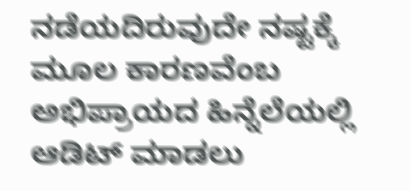ನಡೆಯದಿರುವುದೇ ನಷ್ಟಕ್ಕೆ ಮೂಲ ಕಾರಣವೆಂಬ ಅಭಿಪ್ರಾಯದ ಹಿನ್ನೆಲೆಯಲ್ಲಿ ಆಡಿಟ್ ಮಾಡಲು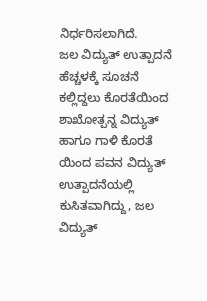ನಿರ್ಧರಿಸಲಾಗಿದೆ.
ಜಲ ವಿದ್ಯುತ್ ಉತ್ಪಾದನೆ ಹೆಚ್ಚಳಕ್ಕೆ ಸೂಚನೆ
ಕಲ್ಲಿದ್ದಲು ಕೊರತೆಯಿಂದ ಶಾಖೋತ್ಪನ್ನ ವಿದ್ಯುತ್ ಹಾಗೂ ಗಾಳಿ ಕೊರತೆ ಯಿಂದ ಪವನ ವಿದ್ಯುತ್ ಉತ್ಪಾದನೆಯಲ್ಲಿ ಕುಸಿತವಾಗಿದ್ದು, ಜಲ ವಿದ್ಯುತ್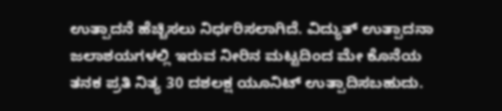ಉತ್ಪಾದನೆ ಹೆಚ್ಚಿಸಲು ನಿರ್ಧರಿಸಲಾಗಿದೆ. ವಿದ್ಯುತ್ ಉತ್ಪಾದನಾ ಜಲಾಶಯಗಳಲ್ಲಿ ಇರುವ ನೀರಿನ ಮಟ್ಟದಿಂದ ಮೇ ಕೊನೆಯ ತನಕ ಪ್ರತಿ ನಿತ್ಯ 30 ದಶಲಕ್ಷ ಯೂನಿಟ್ ಉತ್ಪಾದಿಸಬಹುದು.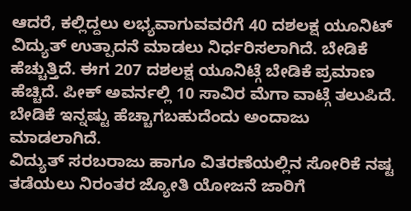ಆದರೆ, ಕಲ್ಲಿದ್ದಲು ಲಭ್ಯವಾಗುವವರೆಗೆ 40 ದಶಲಕ್ಷ ಯೂನಿಟ್ ವಿದ್ಯುತ್ ಉತ್ಪಾದನೆ ಮಾಡಲು ನಿರ್ಧರಿಸಲಾಗಿದೆ. ಬೇಡಿಕೆ ಹೆಚ್ಚುತ್ತಿದೆ. ಈಗ 207 ದಶಲಕ್ಷ ಯೂನಿಟ್ಗೆ ಬೇಡಿಕೆ ಪ್ರಮಾಣ ಹೆಚ್ಚಿದೆ. ಪೀಕ್ ಅವರ್ನಲ್ಲಿ 10 ಸಾವಿರ ಮೆಗಾ ವಾಟ್ಗೆ ತಲುಪಿದೆ. ಬೇಡಿಕೆ ಇನ್ನಷ್ಟು ಹೆಚ್ಚಾಗಬಹುದೆಂದು ಅಂದಾಜು ಮಾಡಲಾಗಿದೆ.
ವಿದ್ಯುತ್ ಸರಬರಾಜು ಹಾಗೂ ವಿತರಣೆಯಲ್ಲಿನ ಸೋರಿಕೆ ನಷ್ಟ ತಡೆಯಲು ನಿರಂತರ ಜ್ಯೋತಿ ಯೋಜನೆ ಜಾರಿಗೆ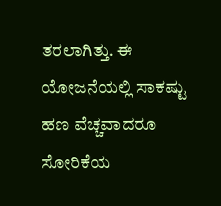ತರಲಾಗಿತ್ತು. ಈ ಯೋಜನೆಯಲ್ಲಿ ಸಾಕಷ್ಟು ಹಣ ವೆಚ್ಚವಾದರೂ ಸೋರಿಕೆಯ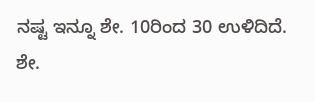ನಷ್ಟ ಇನ್ನೂ ಶೇ. 10ರಿಂದ 30 ಉಳಿದಿದೆ. ಶೇ.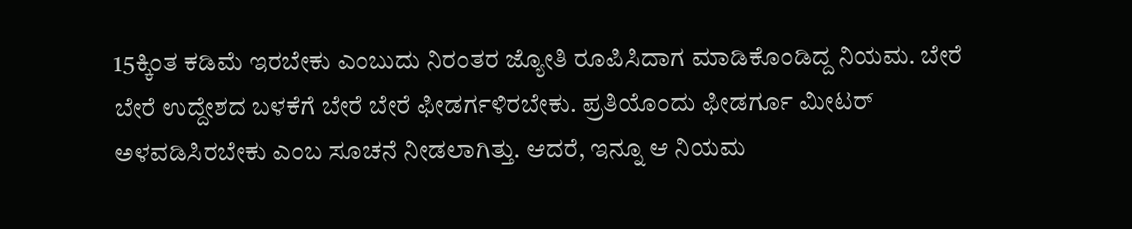15ಕ್ಕಿಂತ ಕಡಿಮೆ ಇರಬೇಕು ಎಂಬುದು ನಿರಂತರ ಜ್ಯೋತಿ ರೂಪಿಸಿದಾಗ ಮಾಡಿಕೊಂಡಿದ್ದ ನಿಯಮ. ಬೇರೆ ಬೇರೆ ಉದ್ದೇಶದ ಬಳಕೆಗೆ ಬೇರೆ ಬೇರೆ ಫೀಡರ್ಗಳಿರಬೇಕು. ಪ್ರತಿಯೊಂದು ಫೀಡರ್ಗೂ ಮೀಟರ್ ಅಳವಡಿಸಿರಬೇಕು ಎಂಬ ಸೂಚನೆ ನೀಡಲಾಗಿತ್ತು. ಆದರೆ, ಇನ್ನೂ ಆ ನಿಯಮ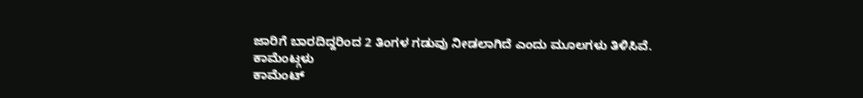ಜಾರಿಗೆ ಬಾರದಿದ್ದರಿಂದ 2 ತಿಂಗಳ ಗಡುವು ನೀಡಲಾಗಿದೆ ಎಂದು ಮೂಲಗಳು ತಿಳಿಸಿವೆ.
ಕಾಮೆಂಟ್ಗಳು
ಕಾಮೆಂಟ್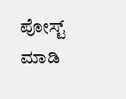ಪೋಸ್ಟ್ ಮಾಡಿ